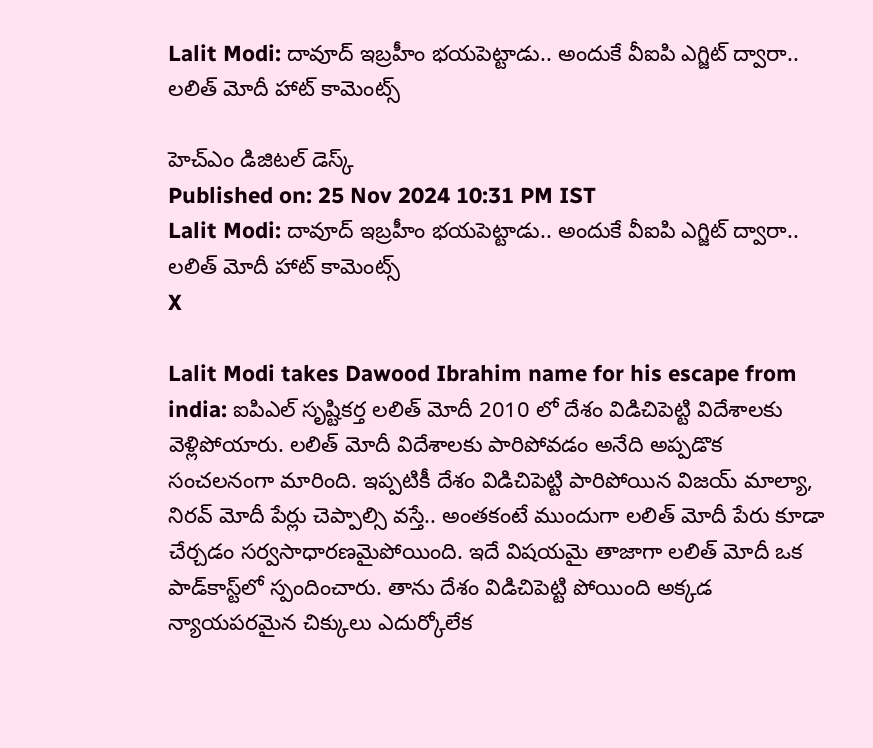Lalit Modi: దావూద్ ఇబ్రహీం భయపెట్టాడు.. అందుకే వీఐపి ఎగ్జిట్ ద్వారా.. లలిత్ మోదీ హాట్ కామెంట్స్

హెచ్ఎం డిజిటల్ డెస్క్
Published on: 25 Nov 2024 10:31 PM IST
Lalit Modi: దావూద్ ఇబ్రహీం భయపెట్టాడు.. అందుకే వీఐపి ఎగ్జిట్ ద్వారా.. లలిత్ మోదీ హాట్ కామెంట్స్
X

Lalit Modi takes Dawood Ibrahim name for his escape from india: ఐపిఎల్ సృష్టికర్త లలిత్ మోదీ 2010 లో దేశం విడిచిపెట్టి విదేశాలకు వెళ్లిపోయారు. లలిత్ మోదీ విదేశాలకు పారిపోవడం అనేది అప్పడొక సంచలనంగా మారింది. ఇప్పటికీ దేశం విడిచిపెట్టి పారిపోయిన విజయ్ మాల్యా, నిరవ్ మోదీ పేర్లు చెప్పాల్సి వస్తే.. అంతకంటే ముందుగా లలిత్ మోదీ పేరు కూడా చేర్చడం సర్వసాధారణమైపోయింది. ఇదే విషయమై తాజాగా లలిత్ మోదీ ఒక పాడ్‌కాస్ట్‌లో స్పందించారు. తాను దేశం విడిచిపెట్టి పోయింది అక్కడ న్యాయపరమైన చిక్కులు ఎదుర్కోలేక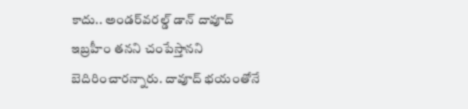కాదు.. అండర్‌వరల్డ్ డాన్ దావూద్ ఇబ్రహీం తనని చంపేస్తానని బెదిరించారన్నారు. దావూద్ భయంతోనే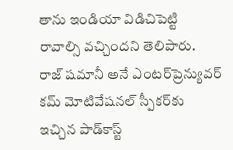తాను ఇండియా విడిచిపెట్టి రావాల్సి వచ్చిందని తెలిపారు. రాజ్ షమానీ అనే ఎంటర్‌ప్రెన్యువర్ కమ్ మోటివేషనల్ స్పీకర్‌కు ఇచ్చిన పాడ్‌కాస్ట్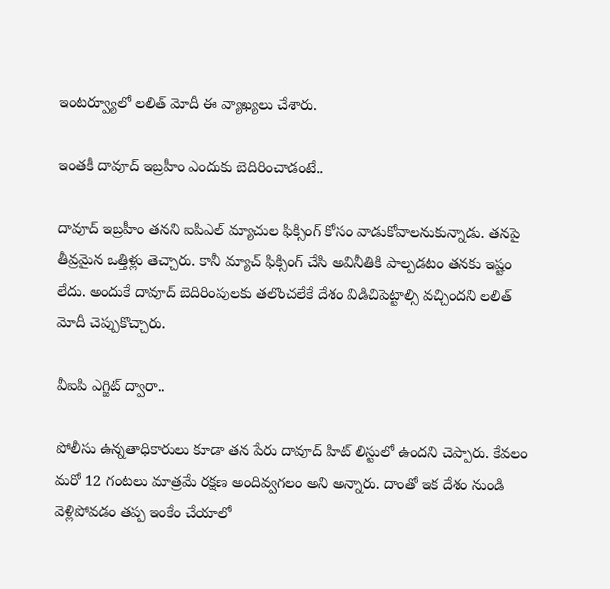ఇంటర్వ్యూలో లలిత్ మోదీ ఈ వ్యాఖ్యలు చేశారు.

ఇంతకీ దావూద్ ఇబ్రహీం ఎందుకు బెదిరించాడంటే..

దావూద్ ఇబ్రహీం తనని ఐపిఎల్ మ్యాచుల ఫిక్సింగ్ కోసం వాడుకోవాలనుకున్నాడు. తనపై తీవ్రమైన ఒత్తిళ్లు తెచ్చారు. కానీ మ్యాచ్ ఫిక్సింగ్ చేసి అవినీతికి పాల్పడటం తనకు ఇష్టం లేదు. అందుకే దావూద్ బెదిరింపులకు తలొంచలేకే దేశం విడిచిపెట్టాల్సి వచ్చిందని లలిత్ మోదీ చెప్పుకొచ్చారు.

వీఐపి ఎగ్జిట్ ద్వారా..

పోలీసు ఉన్నతాధికారులు కూడా తన పేరు దావూద్ హిట్ లిస్టులో ఉందని చెప్పారు. కేవలం మరో 12 గంటలు మాత్రమే రక్షణ అందివ్వగలం అని అన్నారు. దాంతో ఇక దేశం నుండి వెళ్లిపోవడం తప్ప ఇంకేం చేయాలో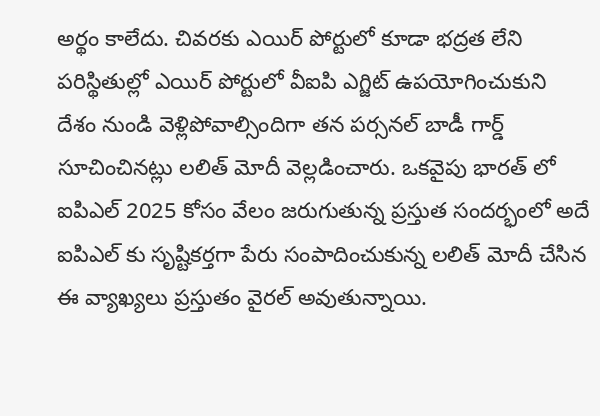అర్థం కాలేదు. చివరకు ఎయిర్ పోర్టులో కూడా భద్రత లేని పరిస్థితుల్లో ఎయిర్ పోర్టులో వీఐపి ఎగ్జిట్ ఉపయోగించుకుని దేశం నుండి వెళ్లిపోవాల్సిందిగా తన పర్సనల్ బాడీ గార్డ్ సూచించినట్లు లలిత్ మోదీ వెల్లడించారు. ఒకవైపు భారత్ లో ఐపిఎల్ 2025 కోసం వేలం జరుగుతున్న ప్రస్తుత సందర్భంలో అదే ఐపిఎల్ కు సృష్టికర్తగా పేరు సంపాదించుకున్న లలిత్ మోదీ చేసిన ఈ వ్యాఖ్యలు ప్రస్తుతం వైరల్ అవుతున్నాయి.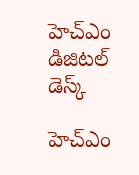హెచ్ఎం డిజిటల్ డెస్క్

హెచ్ఎం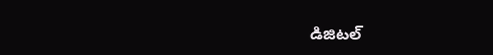డిజిటల్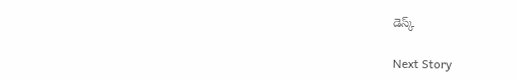డెస్క్

Next Story